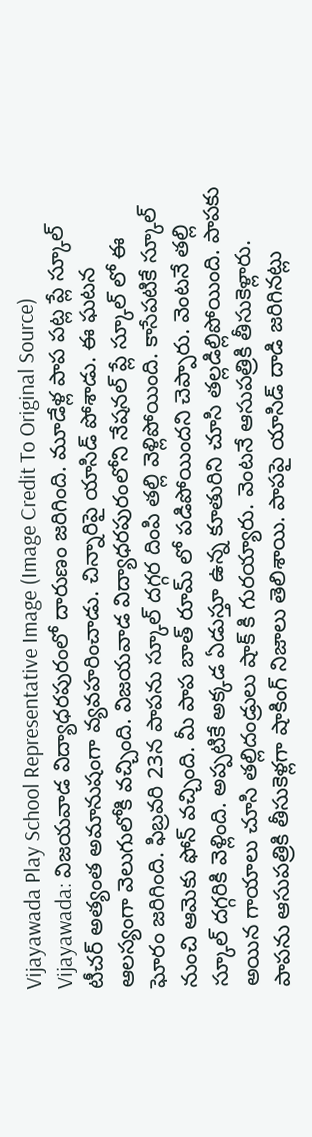Vijayawada Play School Representative Image (Image Credit To Original Source)
Vijayawada: విజయవాడ విద్యాధరపురంలో దారుణం జరిగింది. మూడేళ్ల పాప పట్ల ప్లే స్కూల్ టీచర్ అత్యంత అమానుషంగా వ్యవహరించాడు. చిన్నారిపై యాసిడ్ పోశాడు. ఈ ఘటన ఆలస్యంగా వెలుగులోకి వచ్చింది. విజయవాడ విద్యాధరపురంలోని నేషనల్ ప్లే స్కూల్ లో ఈ ఘోరం జరిగింది. ఫిబ్రవరి 23న పాపను స్కూల్ దగ్గర దింపి తల్లి వెళ్లిపోయింది. కాసేపటికే స్కూల్ నుంచి ఆమెకు ఫోన్ వచ్చింది. మీ పాప బాత్ రూమ్ లో పడిపోయిందని చెప్పారు. వెంటనే తల్లి స్కూల్ దగ్గరికి వెళ్లింది. అప్పటికే అక్కడ ఏడుస్తూ ఉన్న కూతురిని చూసి తల్లడిల్లిపోయింది. పాపకు అయిన గాయాలు చూసి తల్లిదండ్రులు షాక్ కి గురయ్యారు. వెంటనే ఆసుపత్రికి తీసుకెళ్లారు.
పాపను ఆసుపత్రికి తీసుకెళ్లగా షాకింగ్ నిజాలు తెలిశాయి. పాపపై యాసిడ్ దాడి జరిగినట్లు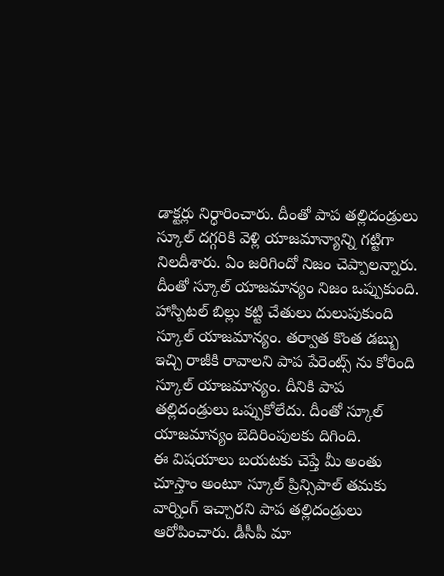డాక్టర్లు నిర్ధారించారు. దీంతో పాప తల్లిదండ్రులు స్కూల్ దగ్గరికి వెళ్లి యాజమాన్యాన్ని గట్టిగా నిలదీశారు. ఏం జరిగిందో నిజం చెప్పాలన్నారు. దీంతో స్కూల్ యాజమాన్యం నిజం ఒప్పుకుంది. హాస్పిటల్ బిల్లు కట్టి చేతులు దులుపుకుంది స్కూల్ యాజమాన్యం. తర్వాత కొంత డబ్బు ఇచ్చి రాజీకి రావాలని పాప పేరెంట్స్ ను కోరింది స్కూల్ యాజమాన్యం. దీనికి పాప తల్లిదండ్రులు ఒప్పుకోలేదు. దీంతో స్కూల్ యాజమాన్యం బెదిరింపులకు దిగింది.
ఈ విషయాలు బయటకు చెప్తే మీ అంతు చూస్తాం అంటూ స్కూల్ ప్రిన్సిపాల్ తమకు వార్నింగ్ ఇచ్చారని పాప తల్లిదండ్రులు ఆరోపించారు. డీసీపీ మా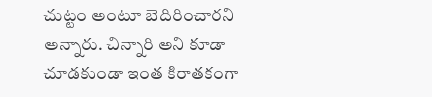చుట్టం అంటూ బెదిరించారని అన్నారు. చిన్నారి అని కూడా చూడకుండా ఇంత కిరాతకంగా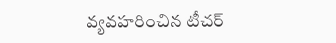వ్యవహరించిన టీచర్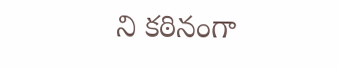ని కఠినంగా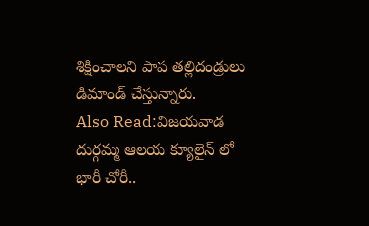శిక్షించాలని పాప తల్లిదండ్రులు డిమాండ్ చేస్తున్నారు.
Also Read:విజయవాడ దుర్గమ్మ ఆలయ క్యూలైన్ లో భారీ చోరీ..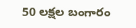50 లక్షల బంగారం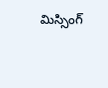మిస్సింగ్